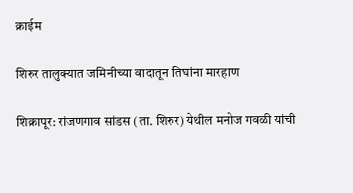क्राईम

शिरुर तालुक्यात जमिनीच्या वादातून तिघांना मारहाण

शिक्रापूर: रांजणगाव सांडस (ता. शिरुर) येथील मनोज गवळी यांची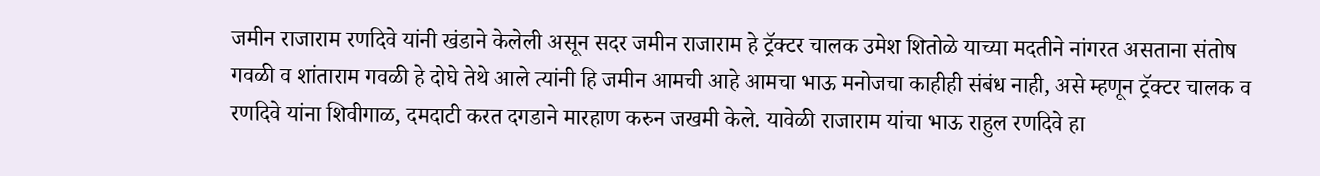जमीन राजाराम रणदिवे यांनी खंडाने केलेली असून सदर जमीन राजाराम हे ट्रॅक्टर चालक उमेश शितोळे याच्या मदतीने नांगरत असताना संतोष गवळी व शांताराम गवळी हे दोघे तेथे आले त्यांनी हि जमीन आमची आहे आमचा भाऊ मनोजचा काहीही संबंध नाही, असे म्हणून ट्रॅक्टर चालक व रणदिवे यांना शिवीगाळ, दमदाटी करत दगडाने मारहाण करुन जखमी केले. यावेळी राजाराम यांचा भाऊ राहुल रणदिवे हा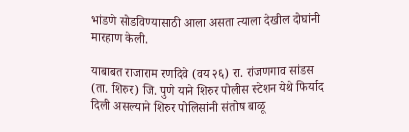भांडणे सोडविण्यासाठी आला असता त्याला देखील दोघांनी मारहाण केली.

याबाबत राजाराम रणदिवे (वय २६) रा. रांजणगाव सांडस (ता. शिरुर) जि. पुणे याने शिरुर पोलीस स्टेशन येथे फिर्याद दिली असल्याने शिरुर पोलिसांनी संतोष बाळू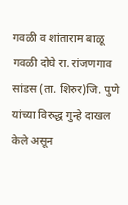गवळी व शांताराम बाळू गवळी दोघे रा. रांजणगाव सांडस (ता. शिरुर)जि. पुणे यांच्या विरुद्ध गुन्हे दाखल केले असून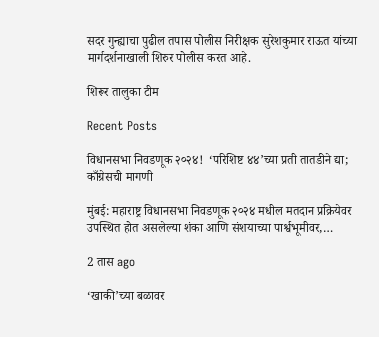सदर गुन्ह्याचा पुढील तपास पोलीस निरीक्षक सुरेशकुमार राऊत यांच्या मार्गदर्शनाखाली शिरुर पोलीस करत आहे.

शिरूर तालुका टीम

Recent Posts

विधानसभा निवडणूक २०२४!  ‘परिशिष्ट ४४’च्या प्रती तातडीने द्या; काँग्रेसची मागणी

मुंबई: महाराष्ट्र विधानसभा निवडणूक २०२४ मधील मतदान प्रक्रियेवर उपस्थित होत असलेल्या शंका आणि संशयाच्या पार्श्वभूमीवर,…

2 तास ago

‘खाकी’च्या बळावर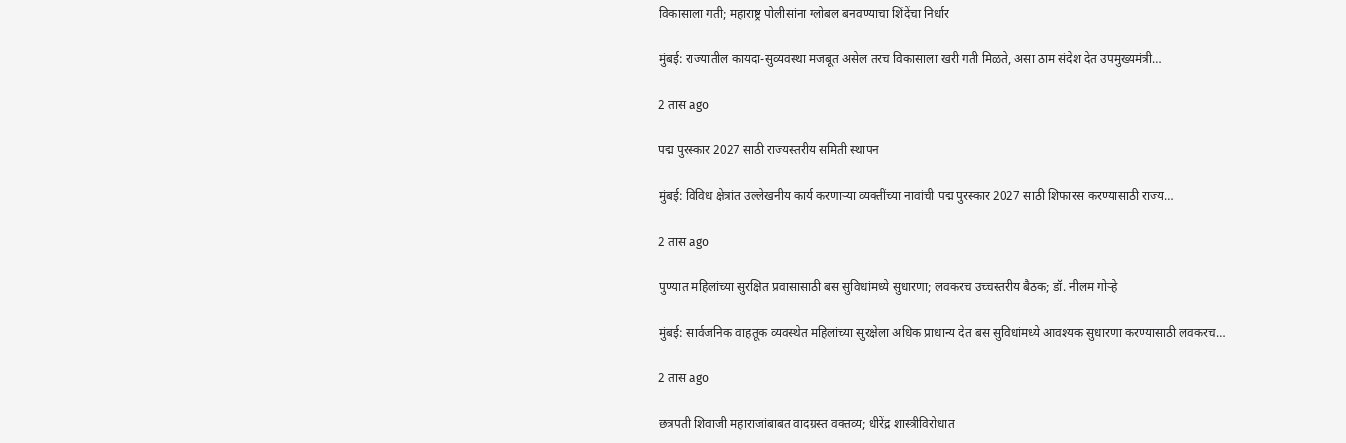विकासाला गती; महाराष्ट्र पोलीसांना ग्लोबल बनवण्याचा शिंदेंचा निर्धार

मुंबई: राज्यातील कायदा-सुव्यवस्था मजबूत असेल तरच विकासाला खरी गती मिळते, असा ठाम संदेश देत उपमुख्यमंत्री…

2 तास ago

पद्म पुरस्कार 2027 साठी राज्यस्तरीय समिती स्थापन

मुंबई: विविध क्षेत्रांत उल्लेखनीय कार्य करणाऱ्या व्यक्तींच्या नावांची पद्म पुरस्कार 2027 साठी शिफारस करण्यासाठी राज्य…

2 तास ago

पुण्यात महिलांच्या सुरक्षित प्रवासासाठी बस सुविधांमध्ये सुधारणा; लवकरच उच्चस्तरीय बैठक; डॉ. नीलम गोऱ्हे

मुंबई: सार्वजनिक वाहतूक व्यवस्थेत महिलांच्या सुरक्षेला अधिक प्राधान्य देत बस सुविधांमध्ये आवश्यक सुधारणा करण्यासाठी लवकरच…

2 तास ago

छत्रपती शिवाजी महाराजांबाबत वादग्रस्त वक्तव्य; धीरेंद्र शास्त्रीविरोधात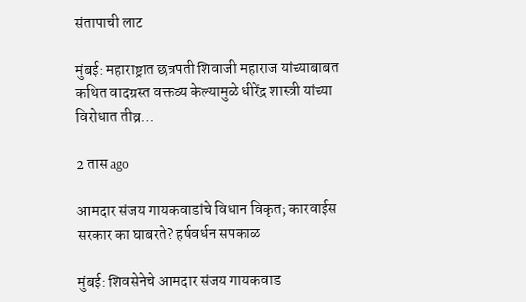संतापाची लाट

मुंबई: महाराष्ट्रात छत्रपती शिवाजी महाराज यांच्याबाबत कथित वादग्रस्त वक्तव्य केल्यामुळे धीरेंद्र शास्त्री यांच्या विरोधात तीव्र…

2 तास ago

आमदार संजय गायकवाडांचे विधान विकृत; कारवाईस सरकार का घाबरते? हर्षवर्धन सपकाळ

मुंबई: शिवसेनेचे आमदार संजय गायकवाड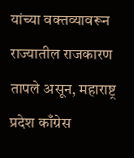यांच्या वक्तव्यावरून राज्यातील राजकारण तापले असून, महाराष्ट्र प्रदेश काँग्रेस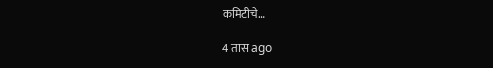कमिटीचे…

4 तास ago